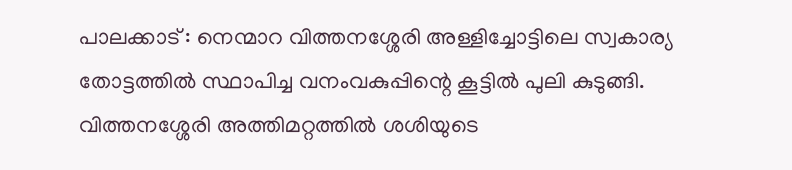പാലക്കാട് : നെന്മാറ വിത്തനശ്ശേരി അള്ളിച്ചോട്ടിലെ സ്വകാര്യ തോട്ടത്തിൽ സ്ഥാപിച്ച വനംവകുപ്പിന്റെ കൂട്ടിൽ പുലി കുടുങ്ങി. വിത്തനശ്ശേരി അത്തിമറ്റത്തിൽ ശശിയുടെ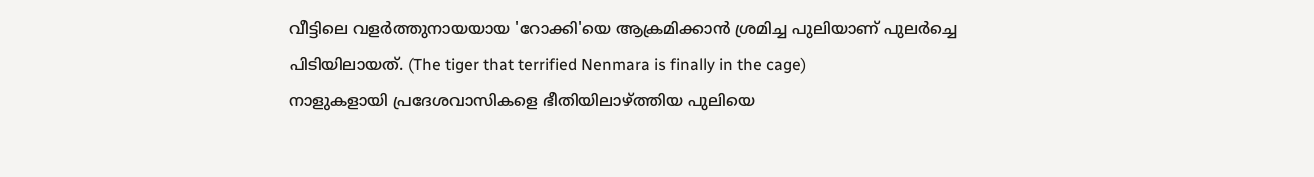വീട്ടിലെ വളർത്തുനായയായ 'റോക്കി'യെ ആക്രമിക്കാൻ ശ്രമിച്ച പുലിയാണ് പുലർച്ചെ പിടിയിലായത്. (The tiger that terrified Nenmara is finally in the cage)
നാളുകളായി പ്രദേശവാസികളെ ഭീതിയിലാഴ്ത്തിയ പുലിയെ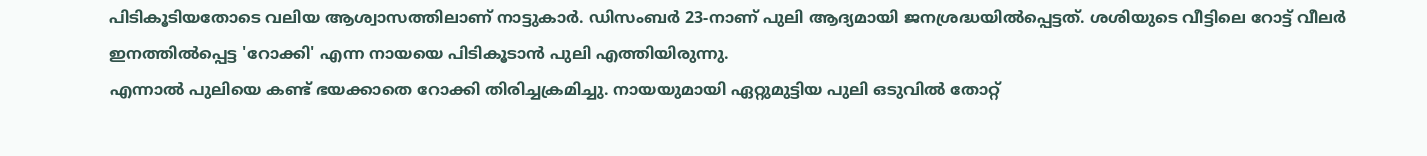പിടികൂടിയതോടെ വലിയ ആശ്വാസത്തിലാണ് നാട്ടുകാർ. ഡിസംബർ 23-നാണ് പുലി ആദ്യമായി ജനശ്രദ്ധയിൽപ്പെട്ടത്. ശശിയുടെ വീട്ടിലെ റോട്ട് വീലർ ഇനത്തിൽപ്പെട്ട 'റോക്കി' എന്ന നായയെ പിടികൂടാൻ പുലി എത്തിയിരുന്നു.
എന്നാൽ പുലിയെ കണ്ട് ഭയക്കാതെ റോക്കി തിരിച്ചക്രമിച്ചു. നായയുമായി ഏറ്റുമുട്ടിയ പുലി ഒടുവിൽ തോറ്റ്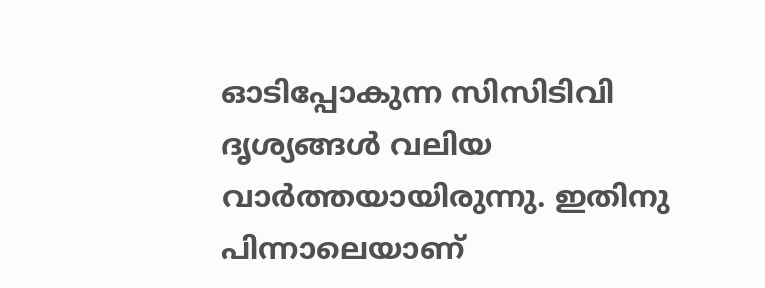ഓടിപ്പോകുന്ന സിസിടിവി ദൃശ്യങ്ങൾ വലിയ വാർത്തയായിരുന്നു. ഇതിനു പിന്നാലെയാണ്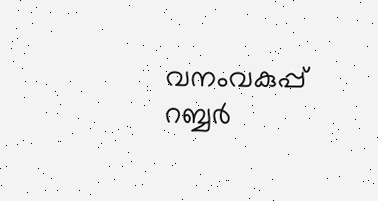വനംവകുപ്പ് റബ്ബർ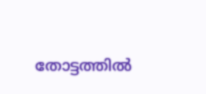തോട്ടത്തിൽ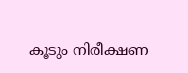കൂടും നിരീക്ഷണ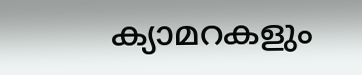ക്യാമറകളും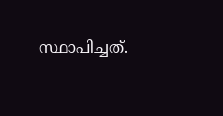സ്ഥാപിച്ചത്.